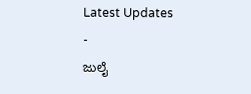Latest Updates
-
ಜುಲೈ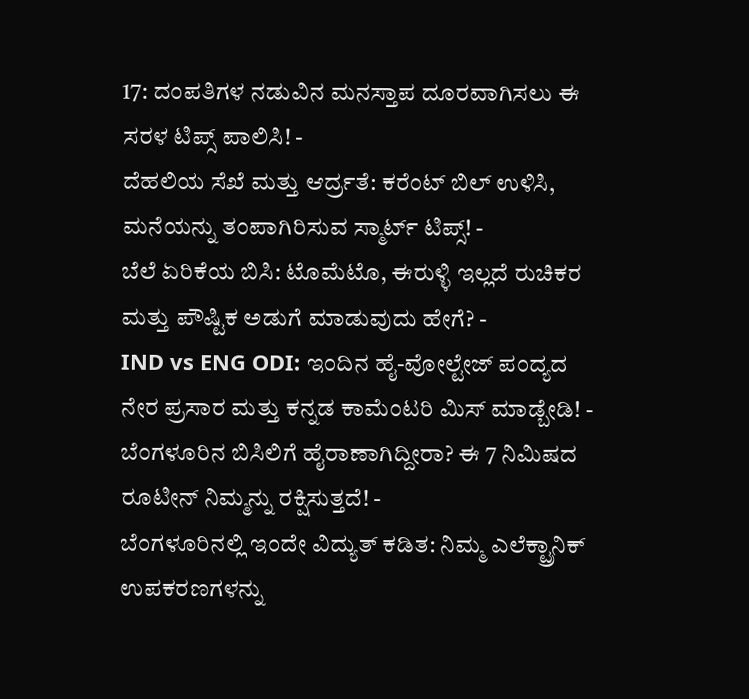17: ದಂಪತಿಗಳ ನಡುವಿನ ಮನಸ್ತಾಪ ದೂರವಾಗಿಸಲು ಈ ಸರಳ ಟಿಪ್ಸ್ ಪಾಲಿಸಿ! -
ದೆಹಲಿಯ ಸೆಖೆ ಮತ್ತು ಆರ್ದ್ರತೆ: ಕರೆಂಟ್ ಬಿಲ್ ಉಳಿಸಿ, ಮನೆಯನ್ನು ತಂಪಾಗಿರಿಸುವ ಸ್ಮಾರ್ಟ್ ಟಿಪ್ಸ್! -
ಬೆಲೆ ಏರಿಕೆಯ ಬಿಸಿ: ಟೊಮೆಟೊ, ಈರುಳ್ಳಿ ಇಲ್ಲದೆ ರುಚಿಕರ ಮತ್ತು ಪೌಷ್ಟಿಕ ಅಡುಗೆ ಮಾಡುವುದು ಹೇಗೆ? -
IND vs ENG ODI: ಇಂದಿನ ಹೈ-ವೋಲ್ಟೇಜ್ ಪಂದ್ಯದ ನೇರ ಪ್ರಸಾರ ಮತ್ತು ಕನ್ನಡ ಕಾಮೆಂಟರಿ ಮಿಸ್ ಮಾಡ್ಬೇಡಿ! -
ಬೆಂಗಳೂರಿನ ಬಿಸಿಲಿಗೆ ಹೈರಾಣಾಗಿದ್ದೀರಾ? ಈ 7 ನಿಮಿಷದ ರೂಟೀನ್ ನಿಮ್ಮನ್ನು ರಕ್ಷಿಸುತ್ತದೆ! -
ಬೆಂಗಳೂರಿನಲ್ಲಿ ಇಂದೇ ವಿದ್ಯುತ್ ಕಡಿತ: ನಿಮ್ಮ ಎಲೆಕ್ಟ್ರಾನಿಕ್ ಉಪಕರಣಗಳನ್ನು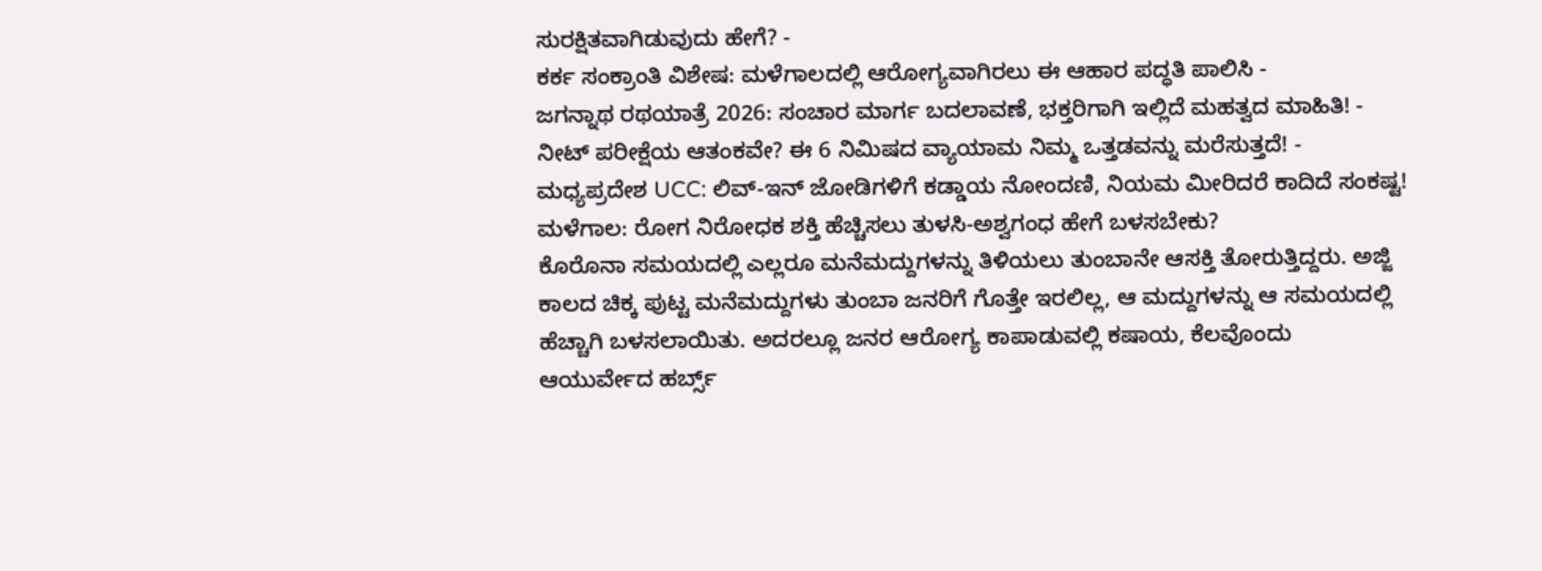ಸುರಕ್ಷಿತವಾಗಿಡುವುದು ಹೇಗೆ? -
ಕರ್ಕ ಸಂಕ್ರಾಂತಿ ವಿಶೇಷ: ಮಳೆಗಾಲದಲ್ಲಿ ಆರೋಗ್ಯವಾಗಿರಲು ಈ ಆಹಾರ ಪದ್ಧತಿ ಪಾಲಿಸಿ -
ಜಗನ್ನಾಥ ರಥಯಾತ್ರೆ 2026: ಸಂಚಾರ ಮಾರ್ಗ ಬದಲಾವಣೆ, ಭಕ್ತರಿಗಾಗಿ ಇಲ್ಲಿದೆ ಮಹತ್ವದ ಮಾಹಿತಿ! -
ನೀಟ್ ಪರೀಕ್ಷೆಯ ಆತಂಕವೇ? ಈ 6 ನಿಮಿಷದ ವ್ಯಾಯಾಮ ನಿಮ್ಮ ಒತ್ತಡವನ್ನು ಮರೆಸುತ್ತದೆ! -
ಮಧ್ಯಪ್ರದೇಶ UCC: ಲಿವ್-ಇನ್ ಜೋಡಿಗಳಿಗೆ ಕಡ್ಡಾಯ ನೋಂದಣಿ, ನಿಯಮ ಮೀರಿದರೆ ಕಾದಿದೆ ಸಂಕಷ್ಟ!
ಮಳೆಗಾಲ: ರೋಗ ನಿರೋಧಕ ಶಕ್ತಿ ಹೆಚ್ಚಿಸಲು ತುಳಸಿ-ಅಶ್ವಗಂಧ ಹೇಗೆ ಬಳಸಬೇಕು?
ಕೊರೊನಾ ಸಮಯದಲ್ಲಿ ಎಲ್ಲರೂ ಮನೆಮದ್ದುಗಳನ್ನು ತಿಳಿಯಲು ತುಂಬಾನೇ ಆಸಕ್ತಿ ತೋರುತ್ತಿದ್ದರು. ಅಜ್ಜಿ ಕಾಲದ ಚಿಕ್ಕ ಪುಟ್ಟ ಮನೆಮದ್ದುಗಳು ತುಂಬಾ ಜನರಿಗೆ ಗೊತ್ತೇ ಇರಲಿಲ್ಲ, ಆ ಮದ್ದುಗಳನ್ನು ಆ ಸಮಯದಲ್ಲಿ ಹೆಚ್ಚಾಗಿ ಬಳಸಲಾಯಿತು. ಅದರಲ್ಲೂ ಜನರ ಆರೋಗ್ಯ ಕಾಪಾಡುವಲ್ಲಿ ಕಷಾಯ, ಕೆಲವೊಂದು ಆಯುರ್ವೇದ ಹರ್ಬ್ಸ್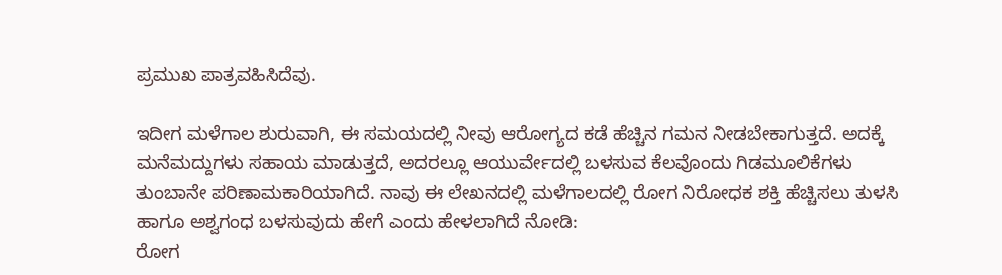ಪ್ರಮುಖ ಪಾತ್ರವಹಿಸಿದೆವು.

ಇದೀಗ ಮಳೆಗಾಲ ಶುರುವಾಗಿ, ಈ ಸಮಯದಲ್ಲಿ ನೀವು ಆರೋಗ್ಯದ ಕಡೆ ಹೆಚ್ಚಿನ ಗಮನ ನೀಡಬೇಕಾಗುತ್ತದೆ. ಅದಕ್ಕೆ ಮನೆಮದ್ದುಗಳು ಸಹಾಯ ಮಾಡುತ್ತದೆ, ಅದರಲ್ಲೂ ಆಯುರ್ವೇದಲ್ಲಿ ಬಳಸುವ ಕೆಲವೊಂದು ಗಿಡಮೂಲಿಕೆಗಳು ತುಂಬಾನೇ ಪರಿಣಾಮಕಾರಿಯಾಗಿದೆ. ನಾವು ಈ ಲೇಖನದಲ್ಲಿ ಮಳೆಗಾಲದಲ್ಲಿ ರೋಗ ನಿರೋಧಕ ಶಕ್ತಿ ಹೆಚ್ಚಿಸಲು ತುಳಸಿ ಹಾಗೂ ಅಶ್ವಗಂಧ ಬಳಸುವುದು ಹೇಗೆ ಎಂದು ಹೇಳಲಾಗಿದೆ ನೋಡಿ:
ರೋಗ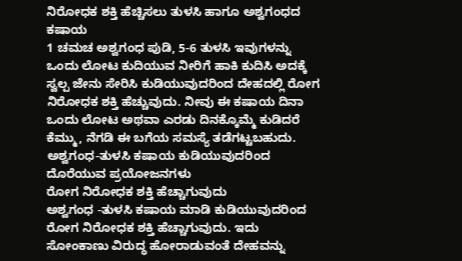ನಿರೋಧಕ ಶಕ್ತಿ ಹೆಚ್ಚಿಸಲು ತುಳಸಿ ಹಾಗೂ ಅಶ್ವಗಂಧದ ಕಷಾಯ
1 ಚಮಚ ಅಶ್ವಗಂಧ ಪುಡಿ, 5-6 ತುಳಸಿ ಇವುಗಳನ್ನು ಒಂದು ಲೋಟ ಕುದಿಯುವ ನೀರಿಗೆ ಹಾಕಿ ಕುದಿಸಿ ಅದಕ್ಕೆ ಸ್ವಲ್ಪ ಜೇನು ಸೇರಿಸಿ ಕುಡಿಯುವುದರಿಂದ ದೇಹದಲ್ಲಿ ರೋಗ ನಿರೋಧಕ ಶಕ್ತಿ ಹೆಚ್ಚುವುದು. ನೀವು ಈ ಕಷಾಯ ದಿನಾ ಒಂದು ಲೋಟ ಅಥವಾ ಎರಡು ದಿನಕ್ಕೊಮ್ಮೆ ಕುಡಿದರೆ ಕೆಮ್ಮು, ನೆಗಡಿ ಈ ಬಗೆಯ ಸಮಸ್ಯೆ ತಡೆಗಟ್ಟಬಹುದು.
ಅಶ್ವಗಂಧ-ತುಳಸಿ ಕಷಾಯ ಕುಡಿಯುವುದರಿಂದ ದೊರೆಯುವ ಪ್ರಯೋಜನಗಳು
ರೋಗ ನಿರೋಧಕ ಶಕ್ತಿ ಹೆಚ್ಚಾಗುವುದು
ಅಶ್ವಗಂಧ -ತುಳಸಿ ಕಷಾಯ ಮಾಡಿ ಕುಡಿಯುವುದರಿಂದ ರೋಗ ನಿರೋಧಕ ಶಕ್ತಿ ಹೆಚ್ಚಾಗುವುದು. ಇದು ಸೋಂಕಾಣು ವಿರುದ್ಧ ಹೋರಾಡುವಂತೆ ದೇಹವನ್ನು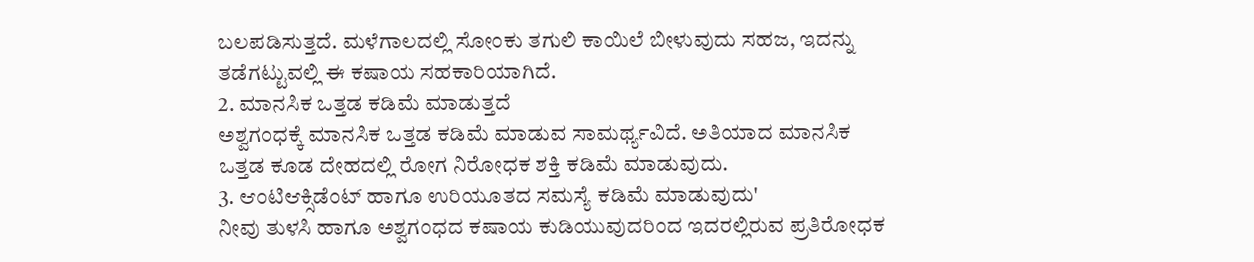ಬಲಪಡಿಸುತ್ತದೆ. ಮಳೆಗಾಲದಲ್ಲಿ ಸೋಂಕು ತಗುಲಿ ಕಾಯಿಲೆ ಬೀಳುವುದು ಸಹಜ, ಇದನ್ನು ತಡೆಗಟ್ಟುವಲ್ಲಿ ಈ ಕಷಾಯ ಸಹಕಾರಿಯಾಗಿದೆ.
2. ಮಾನಸಿಕ ಒತ್ತಡ ಕಡಿಮೆ ಮಾಡುತ್ತದೆ
ಅಶ್ವಗಂಧಕ್ಕೆ ಮಾನಸಿಕ ಒತ್ತಡ ಕಡಿಮೆ ಮಾಡುವ ಸಾಮರ್ಥ್ಯವಿದೆ. ಅತಿಯಾದ ಮಾನಸಿಕ ಒತ್ತಡ ಕೂಡ ದೇಹದಲ್ಲಿ ರೋಗ ನಿರೋಧಕ ಶಕ್ತಿ ಕಡಿಮೆ ಮಾಡುವುದು.
3. ಆಂಟಿಆಕ್ಸಿಡೆಂಟ್ ಹಾಗೂ ಉರಿಯೂತದ ಸಮಸ್ಯೆ ಕಡಿಮೆ ಮಾಡುವುದು'
ನೀವು ತುಳಸಿ ಹಾಗೂ ಅಶ್ವಗಂಧದ ಕಷಾಯ ಕುಡಿಯುವುದರಿಂದ ಇದರಲ್ಲಿರುವ ಪ್ರತಿರೋಧಕ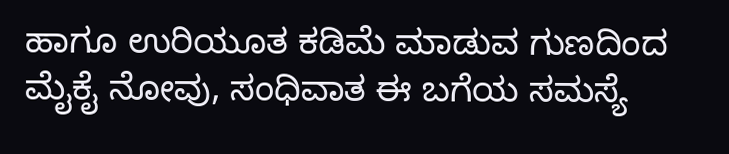ಹಾಗೂ ಉರಿಯೂತ ಕಡಿಮೆ ಮಾಡುವ ಗುಣದಿಂದ ಮೈಕೈ ನೋವು, ಸಂಧಿವಾತ ಈ ಬಗೆಯ ಸಮಸ್ಯೆ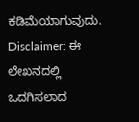ಕಡಿಮೆಯಾಗುವುದು.
Disclaimer: ಈ ಲೇಖನದಲ್ಲಿ ಒದಗಿಸಲಾದ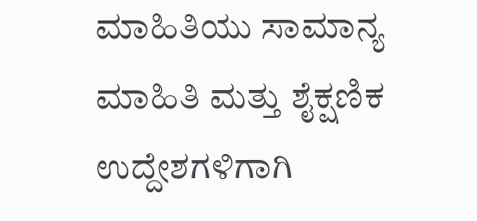ಮಾಹಿತಿಯು ಸಾಮಾನ್ಯ ಮಾಹಿತಿ ಮತ್ತು ಶೈಕ್ಷಣಿಕ ಉದ್ದೇಶಗಳಿಗಾಗಿ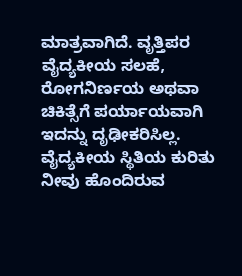ಮಾತ್ರವಾಗಿದೆ. ವೃತ್ತಿಪರ ವೈದ್ಯಕೀಯ ಸಲಹೆ, ರೋಗನಿರ್ಣಯ ಅಥವಾ ಚಿಕಿತ್ಸೆಗೆ ಪರ್ಯಾಯವಾಗಿ ಇದನ್ನು ದೃಢೀಕರಿಸಿಲ್ಲ. ವೈದ್ಯಕೀಯ ಸ್ಥಿತಿಯ ಕುರಿತು ನೀವು ಹೊಂದಿರುವ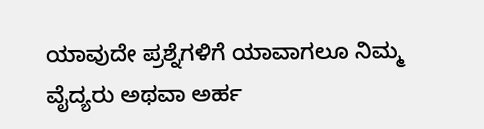ಯಾವುದೇ ಪ್ರಶ್ನೆಗಳಿಗೆ ಯಾವಾಗಲೂ ನಿಮ್ಮ ವೈದ್ಯರು ಅಥವಾ ಅರ್ಹ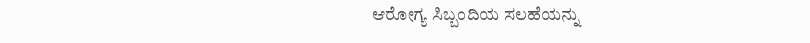ಆರೋಗ್ಯ ಸಿಬ್ಬಂದಿಯ ಸಲಹೆಯನ್ನು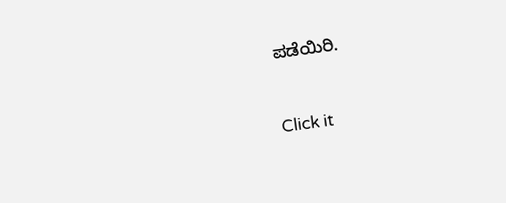ಪಡೆಯಿರಿ.



Click it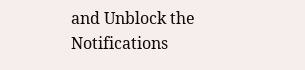and Unblock the Notifications